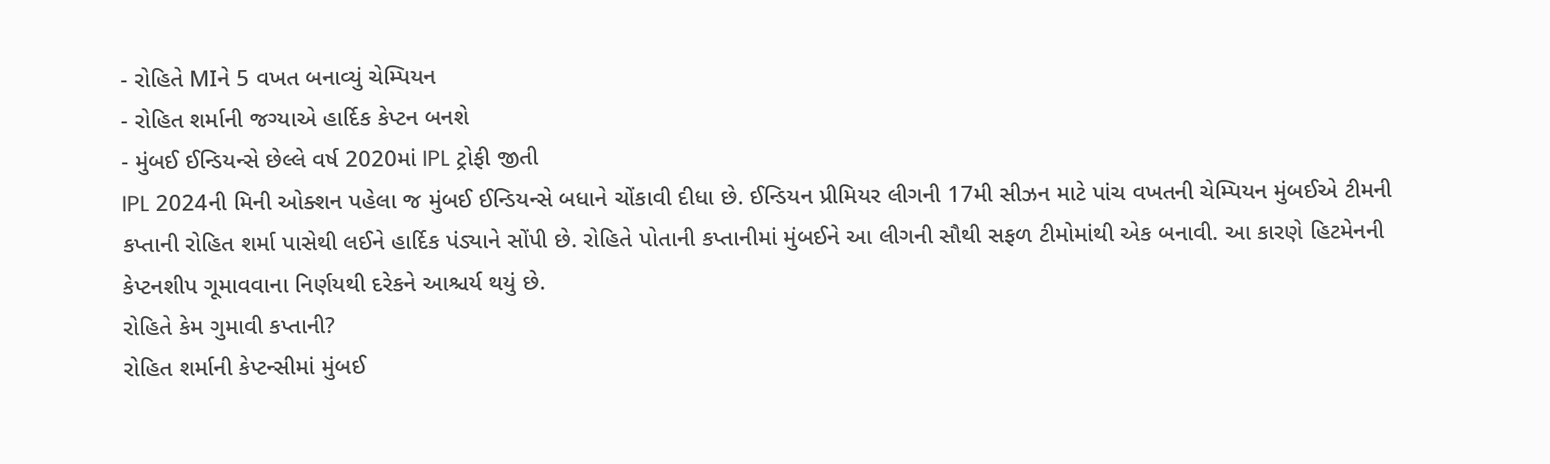- રોહિતે MIને 5 વખત બનાવ્યું ચેમ્પિયન
- રોહિત શર્માની જગ્યાએ હાર્દિક કેપ્ટન બનશે
- મુંબઈ ઈન્ડિયન્સે છેલ્લે વર્ષ 2020માં IPL ટ્રોફી જીતી
IPL 2024ની મિની ઓક્શન પહેલા જ મુંબઈ ઈન્ડિયન્સે બધાને ચોંકાવી દીધા છે. ઈન્ડિયન પ્રીમિયર લીગની 17મી સીઝન માટે પાંચ વખતની ચેમ્પિયન મુંબઈએ ટીમની કપ્તાની રોહિત શર્મા પાસેથી લઈને હાર્દિક પંડ્યાને સોંપી છે. રોહિતે પોતાની કપ્તાનીમાં મુંબઈને આ લીગની સૌથી સફળ ટીમોમાંથી એક બનાવી. આ કારણે હિટમેનની કેપ્ટનશીપ ગૂમાવવાના નિર્ણયથી દરેકને આશ્ચર્ય થયું છે.
રોહિતે કેમ ગુમાવી કપ્તાની?
રોહિત શર્માની કેપ્ટન્સીમાં મુંબઈ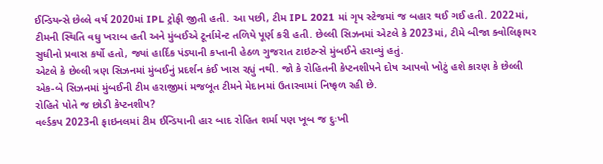ઈન્ડિયન્સે છેલ્લે વર્ષ 2020માં IPL ટ્રોફી જીતી હતી. આ પછી, ટીમ IPL 2021 માં ગૃપ સ્ટેજમાં જ બહાર થઈ ગઈ હતી. 2022માં, ટીમની સ્થિતિ વધુ ખરાબ હતી અને મુંબઈએ ટૂર્નામેન્ટ તળિયે પૂર્ણ કરી હતી. છેલ્લી સિઝનમાં એટલે કે 2023માં, ટીમે બીજા ક્વોલિફાયર સુધીનો પ્રવાસ કર્યો હતો, જ્યાં હાર્દિક પંડ્યાની કપ્તાની હેઠળ ગુજરાત ટાઇટન્સે મુંબઈને હરાવ્યું હતું.
એટલે કે છેલ્લી ત્રણ સિઝનમાં મુંબઈનું પ્રદર્શન કંઈ ખાસ રહ્યું નથી. જો કે રોહિતની કેપ્ટનશીપને દોષ આપવો ખોટું હશે કારણ કે છેલ્લી એક-બે સિઝનમાં મુંબઈની ટીમ હરાજીમાં મજબૂત ટીમને મેદાનમાં ઉતારવામાં નિષ્ફળ રહી છે.
રોહિતે પોતે જ છોડી કેપ્ટનશીપ?
વર્લ્ડકપ 2023ની ફાઇનલમાં ટીમ ઈન્ડિયાની હાર બાદ રોહિત શર્મા પણ ખૂબ જ દુઃખી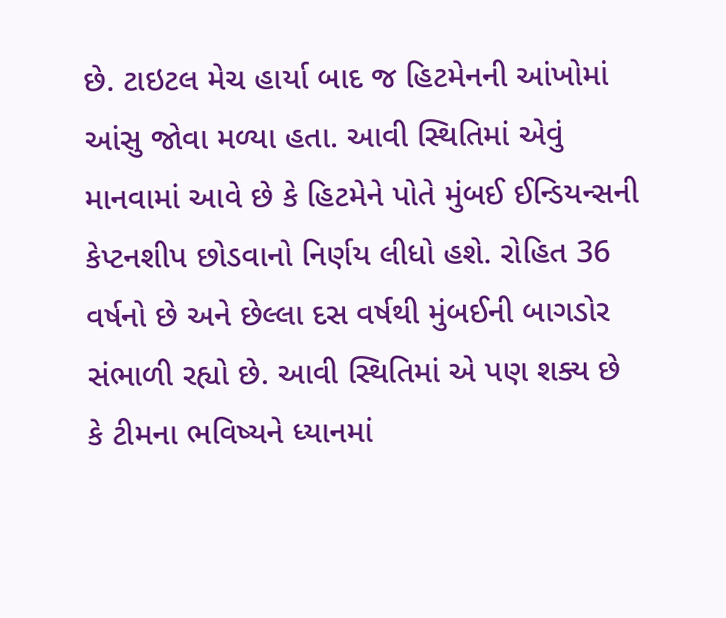છે. ટાઇટલ મેચ હાર્યા બાદ જ હિટમેનની આંખોમાં આંસુ જોવા મળ્યા હતા. આવી સ્થિતિમાં એવું માનવામાં આવે છે કે હિટમેને પોતે મુંબઈ ઈન્ડિયન્સની કેપ્ટનશીપ છોડવાનો નિર્ણય લીધો હશે. રોહિત 36 વર્ષનો છે અને છેલ્લા દસ વર્ષથી મુંબઈની બાગડોર સંભાળી રહ્યો છે. આવી સ્થિતિમાં એ પણ શક્ય છે કે ટીમના ભવિષ્યને ધ્યાનમાં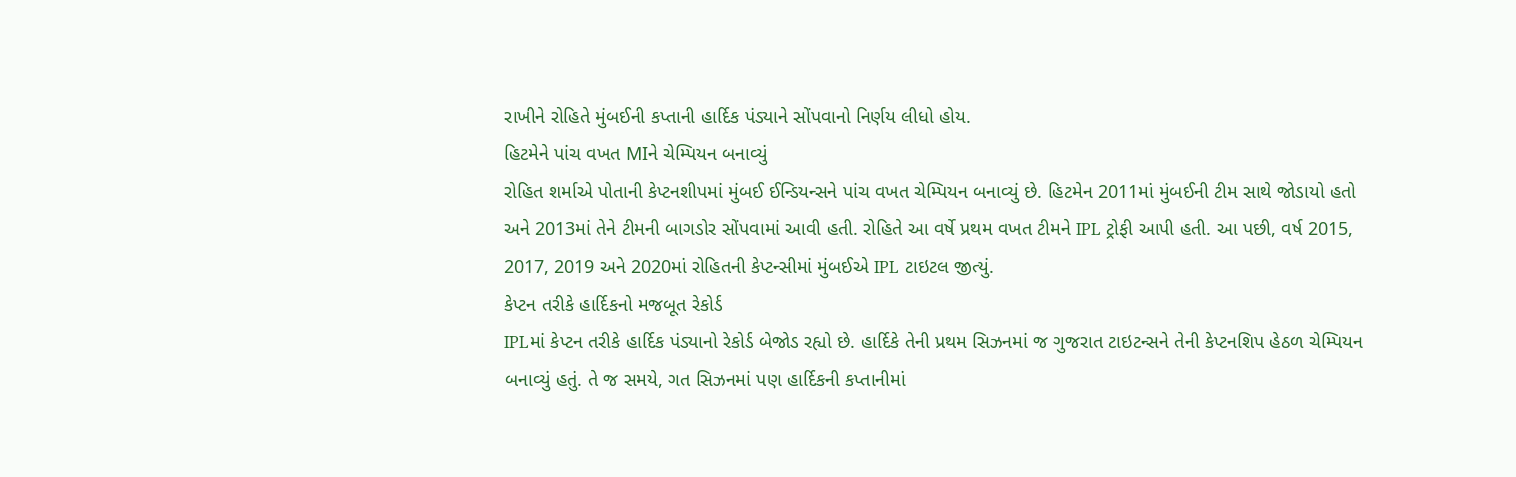રાખીને રોહિતે મુંબઈની કપ્તાની હાર્દિક પંડ્યાને સોંપવાનો નિર્ણય લીધો હોય.
હિટમેને પાંચ વખત MIને ચેમ્પિયન બનાવ્યું
રોહિત શર્માએ પોતાની કેપ્ટનશીપમાં મુંબઈ ઈન્ડિયન્સને પાંચ વખત ચેમ્પિયન બનાવ્યું છે. હિટમેન 2011માં મુંબઈની ટીમ સાથે જોડાયો હતો અને 2013માં તેને ટીમની બાગડોર સોંપવામાં આવી હતી. રોહિતે આ વર્ષે પ્રથમ વખત ટીમને IPL ટ્રોફી આપી હતી. આ પછી, વર્ષ 2015, 2017, 2019 અને 2020માં રોહિતની કેપ્ટન્સીમાં મુંબઈએ IPL ટાઇટલ જીત્યું.
કેપ્ટન તરીકે હાર્દિકનો મજબૂત રેકોર્ડ
IPLમાં કેપ્ટન તરીકે હાર્દિક પંડ્યાનો રેકોર્ડ બેજોડ રહ્યો છે. હાર્દિકે તેની પ્રથમ સિઝનમાં જ ગુજરાત ટાઇટન્સને તેની કેપ્ટનશિપ હેઠળ ચેમ્પિયન બનાવ્યું હતું. તે જ સમયે, ગત સિઝનમાં પણ હાર્દિકની કપ્તાનીમાં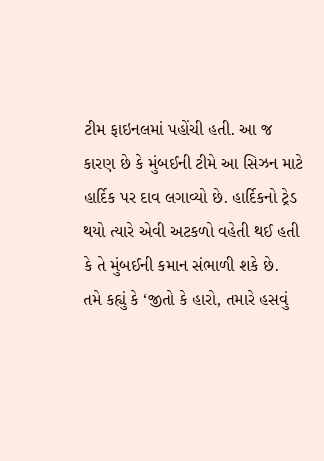ટીમ ફાઇનલમાં પહોંચી હતી. આ જ કારણ છે કે મુંબઈની ટીમે આ સિઝન માટે હાર્દિક પર દાવ લગાવ્યો છે. હાર્દિકનો ટ્રેડ થયો ત્યારે એવી અટકળો વહેતી થઈ હતી કે તે મુંબઈની કમાન સંભાળી શકે છે.
તમે કહ્યું કે ‘જીતો કે હારો, તમારે હસવું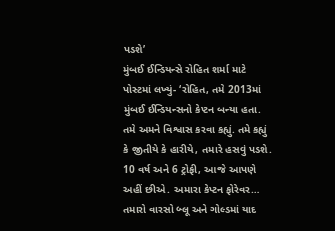પડશે’
મુંબઈ ઈન્ડિયન્સે રોહિત શર્મા માટે પોસ્ટમાં લખ્યું- ‘રોહિત, તમે 2013માં મુંબઈ ઈન્ડિયન્સનો કેપ્ટન બન્યા હતા. તમે અમને વિશ્વાસ કરવા કહ્યું. તમે કહ્યું કે જીતીયે કે હારીયે, તમારે હસવું પડશે. 10 વર્ષ અને 6 ટ્રોફી, આજે આપણે અહીં છીએ. અમારા કેપ્ટન ફોરેવર… તમારો વારસો બ્લૂ અને ગોલ્ડમાં યાદ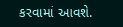કરવામાં આવશે.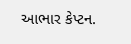આભાર કેપ્ટન.